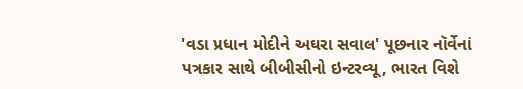'વડા પ્રધાન મોદીને અઘરા સવાલ' પૂછનાર નૉર્વેનાં પત્રકાર સાથે બીબીસીનો ઇન્ટરવ્યૂ, ભારત વિશે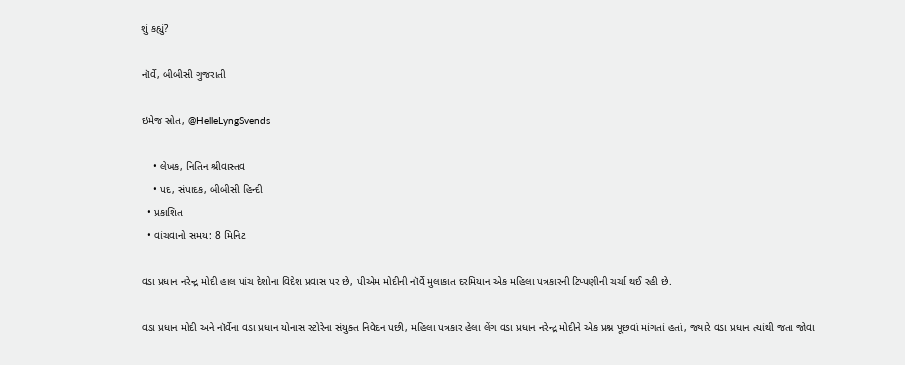શું કહ્યું?

નૉર્વે, બીબીસી ગુજરાતી

ઇમેજ સ્રોત, @HelleLyngSvends

    • લેખક, નિતિન શ્રીવાસ્તવ
    • પદ, સંપાદક, બીબીસી હિન્દી
  • પ્રકાશિત
  • વાંચવાનો સમય: 8 મિનિટ

વડા પ્રધાન નરેન્દ્ર મોદી હાલ પાંચ દેશોના વિદેશ પ્રવાસ પર છે, પીએમ મોદીની નૉર્વે મુલાકાત દરમિયાન એક મહિલા પત્રકારની ટિપ્પણીની ચર્ચા થઈ રહી છે.

વડા પ્રધાન મોદી અને નૉર્વેના વડા પ્રધાન યોનાસ સ્ટોરેના સંયુક્ત નિવેદન પછી, મહિલા પત્રકાર હેલા લેંગ વડા પ્રધાન નરેન્દ્ર મોદીને એક પ્રશ્ન પૂછવાં માંગતાં હતાં, જ્યારે વડા પ્રધાન ત્યાંથી જતા જોવા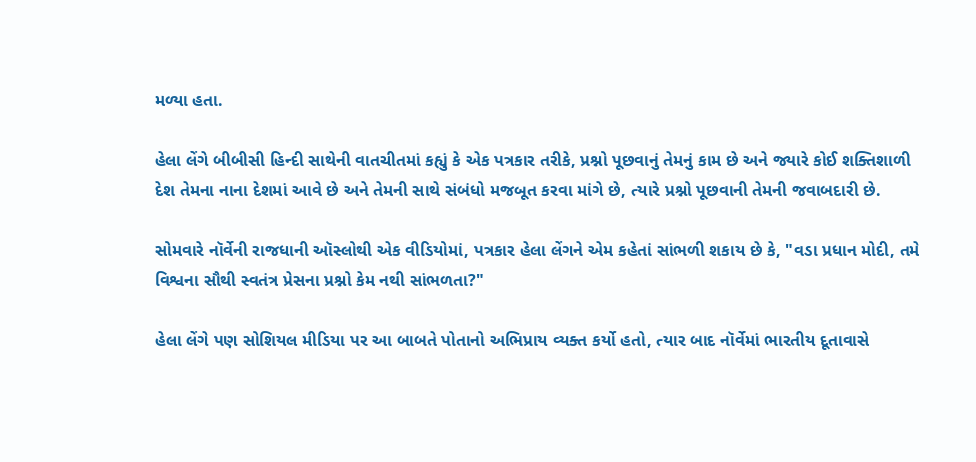મળ્યા હતા.

હેલા લેંગે બીબીસી હિન્દી સાથેની વાતચીતમાં કહ્યું કે એક પત્રકાર તરીકે, પ્રશ્નો પૂછવાનું તેમનું કામ છે અને જ્યારે કોઈ શક્તિશાળી દેશ તેમના નાના દેશમાં આવે છે અને તેમની સાથે સંબંધો મજબૂત કરવા માંગે છે, ત્યારે પ્રશ્નો પૂછવાની તેમની જવાબદારી છે.

સોમવારે નૉર્વેની રાજધાની ઑસ્લોથી એક વીડિયોમાં, પત્રકાર હેલા લેંગને એમ કહેતાં સાંભળી શકાય છે કે, "વડા પ્રધાન મોદી, તમે વિશ્વના સૌથી સ્વતંત્ર પ્રેસના પ્રશ્નો કેમ નથી સાંભળતા?"

હેલા લેંગે પણ સોશિયલ મીડિયા પર આ બાબતે પોતાનો અભિપ્રાય વ્યક્ત કર્યો હતો, ત્યાર બાદ નૉર્વેમાં ભારતીય દૂતાવાસે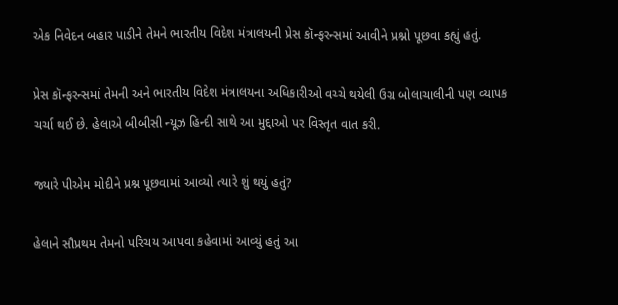એક નિવેદન બહાર પાડીને તેમને ભારતીય વિદેશ મંત્રાલયની પ્રેસ કૉન્ફરન્સમાં આવીને પ્રશ્નો પૂછવા કહ્યું હતું.

પ્રેસ કૉન્ફરન્સમાં તેમની અને ભારતીય વિદેશ મંત્રાલયના અધિકારીઓ વચ્ચે થયેલી ઉગ્ર બોલાચાલીની પણ વ્યાપક ચર્ચા થઈ છે. હેલાએ બીબીસી ન્યૂઝ હિન્દી સાથે આ મુદ્દાઓ પર વિસ્તૃત વાત કરી.

જ્યારે પીએમ મોદીને પ્રશ્ન પૂછવામાં આવ્યો ત્યારે શું થયું હતું?

હેલાને સૌપ્રથમ તેમનો પરિચય આપવા કહેવામાં આવ્યું હતું આ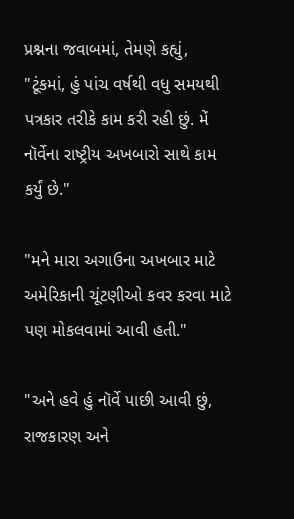પ્રશ્નના જવાબમાં, તેમણે કહ્યું, "ટૂંકમાં, હું પાંચ વર્ષથી વધુ સમયથી પત્રકાર તરીકે કામ કરી રહી છું. મેં નૉર્વેના રાષ્ટ્રીય અખબારો સાથે કામ કર્યું છે."

"મને મારા અગાઉના અખબાર માટે અમેરિકાની ચૂંટણીઓ કવર કરવા માટે પણ મોકલવામાં આવી હતી."

"અને હવે હું નૉર્વે પાછી આવી છું, રાજકારણ અને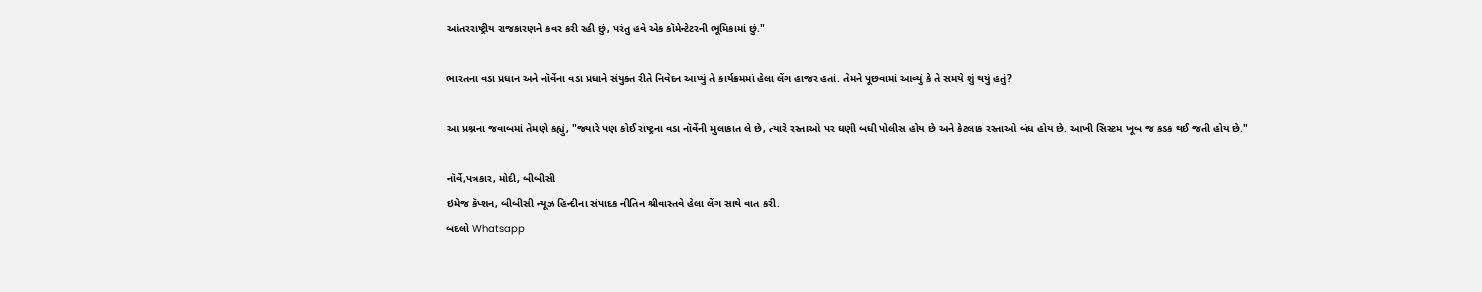આંતરરાષ્ટ્રીય રાજકારણને કવર કરી રહી છું, પરંતુ હવે એક કૉમેન્ટેટરની ભૂમિકામાં છું."

ભારતના વડા પ્રધાન અને નૉર્વેના વડા પ્રધાને સંયુક્ત રીતે નિવેદન આપ્યું તે કાર્યક્રમમાં હેલા લેંગ હાજર હતાં. તેમને પૂછવામાં આવ્યું કે તે સમયે શું થયું હતું?

આ પ્રશ્નના જવાબમાં તેમણે કહ્યું, "જ્યારે પણ કોઈ રાષ્ટ્રના વડા નૉર્વેની મુલાકાત લે છે, ત્યારે રસ્તાઓ પર ઘણી બધી પોલીસ હોય છે અને કેટલાક રસ્તાઓ બંધ હોય છે. આખી સિસ્ટમ ખૂબ જ કડક થઈ જતી હોય છે."

નૉર્વે,પત્રકાર, મોદી, બીબીસી
ઇમેજ કૅપ્શન, બીબીસી ન્યૂઝ હિન્દીના સંપાદક નીતિન શ્રીવાસ્તવે હેલા લેંગ સાથે વાત કરી.
બદલો Whatsapp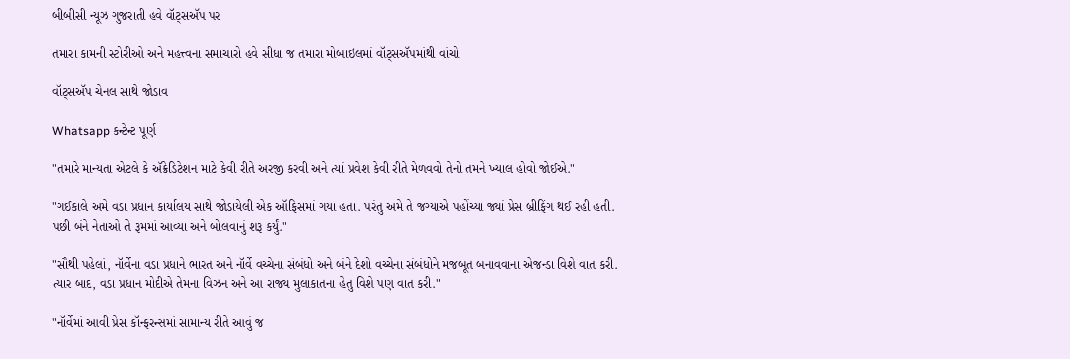બીબીસી ન્યૂઝ ગુજરાતી હવે વૉટ્સઍપ પર

તમારા કામની સ્ટોરીઓ અને મહત્ત્વના સમાચારો હવે સીધા જ તમારા મોબાઇલમાં વૉટ્સઍપમાંથી વાંચો

વૉટ્સઍપ ચેનલ સાથે જોડાવ

Whatsapp કન્ટેન્ટ પૂર્ણ

"તમારે માન્યતા એટલે કે ઍક્રેડિટેશન માટે કેવી રીતે અરજી કરવી અને ત્યાં પ્રવેશ કેવી રીતે મેળવવો તેનો તમને ખ્યાલ હોવો જોઈએ."

"ગઈકાલે અમે વડા પ્રધાન કાર્યાલય સાથે જોડાયેલી એક ઑફિસમાં ગયા હતા. પરંતુ અમે તે જગ્યાએ પહોંચ્યા જ્યાં પ્રેસ બ્રીફિંગ થઈ રહી હતી. પછી બંને નેતાઓ તે રૂમમાં આવ્યા અને બોલવાનું શરૂ કર્યું."

"સૌથી પહેલાં, નૉર્વેના વડા પ્રધાને ભારત અને નૉર્વે વચ્ચેના સંબંધો અને બંને દેશો વચ્ચેના સંબંધોને મજબૂત બનાવવાના એજન્ડા વિશે વાત કરી. ત્યાર બાદ, વડા પ્રધાન મોદીએ તેમના વિઝન અને આ રાજ્ય મુલાકાતના હેતુ વિશે પણ વાત કરી."

"નૉર્વેમાં આવી પ્રેસ કૉન્ફરન્સમાં સામાન્ય રીતે આવું જ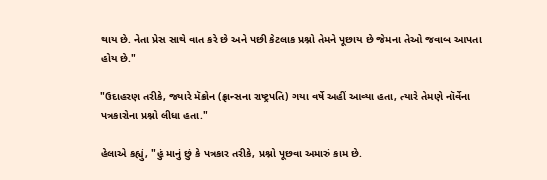થાય છે. નેતા પ્રેસ સાથે વાત કરે છે અને પછી કેટલાક પ્રશ્નો તેમને પૂછાય છે જેમના તેઓ જવાબ આપતા હોય છે."

"ઉદાહરણ તરીકે, જ્યારે મૅક્રોન (ફ્રાન્સના રાષ્ટ્રપતિ) ગયા વર્ષે અહીં આવ્યા હતા, ત્યારે તેમણે નૉર્વેના પત્રકારોના પ્રશ્નો લીધા હતા."

હેલાએ કહ્યું, "હું માનું છું કે પત્રકાર તરીકે, પ્રશ્નો પૂછવા અમારું કામ છે.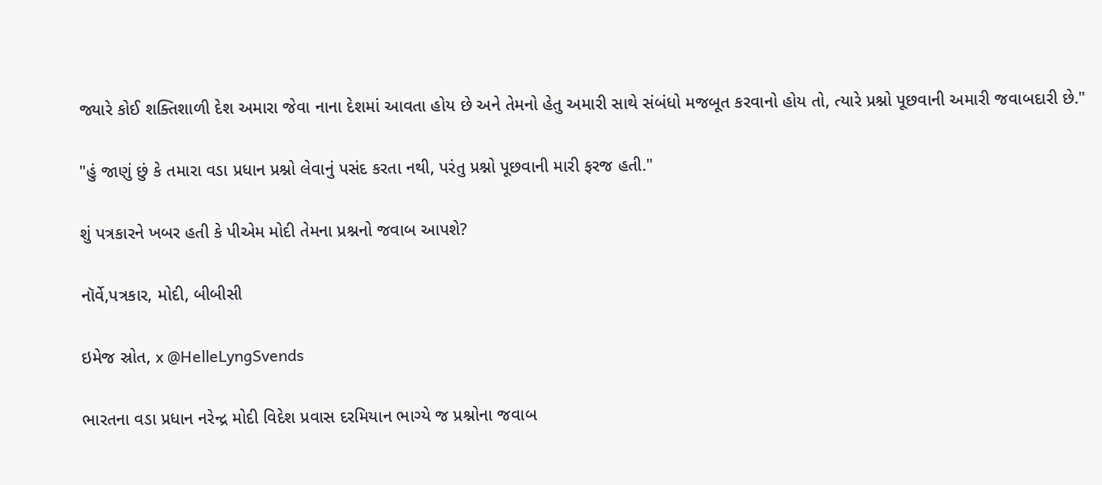જ્યારે કોઈ શક્તિશાળી દેશ અમારા જેવા નાના દેશમાં આવતા હોય છે અને તેમનો હેતુ અમારી સાથે સંબંધો મજબૂત કરવાનો હોય તો, ત્યારે પ્રશ્નો પૂછવાની અમારી જવાબદારી છે."

"હું જાણું છું કે તમારા વડા પ્રધાન પ્રશ્નો લેવાનું પસંદ કરતા નથી, પરંતુ પ્રશ્નો પૂછવાની મારી ફરજ હતી."

શું પત્રકારને ખબર હતી કે પીએમ મોદી તેમના પ્રશ્નનો જવાબ આપશે?

નૉર્વે,પત્રકાર, મોદી, બીબીસી

ઇમેજ સ્રોત, x @HelleLyngSvends

ભારતના વડા પ્રધાન નરેન્દ્ર મોદી વિદેશ પ્રવાસ દરમિયાન ભાગ્યે જ પ્રશ્નોના જવાબ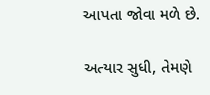આપતા જોવા મળે છે.

અત્યાર સુધી, તેમણે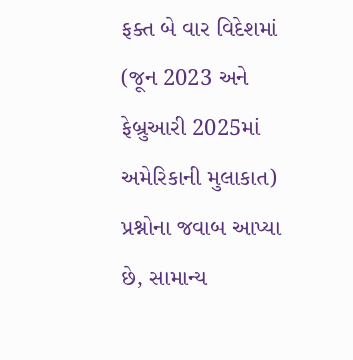ફક્ત બે વાર વિદેશમાં (જૂન 2023 અને ફેબ્રુઆરી 2025માં અમેરિકાની મુલાકાત) પ્રશ્નોના જવાબ આપ્યા છે, સામાન્ય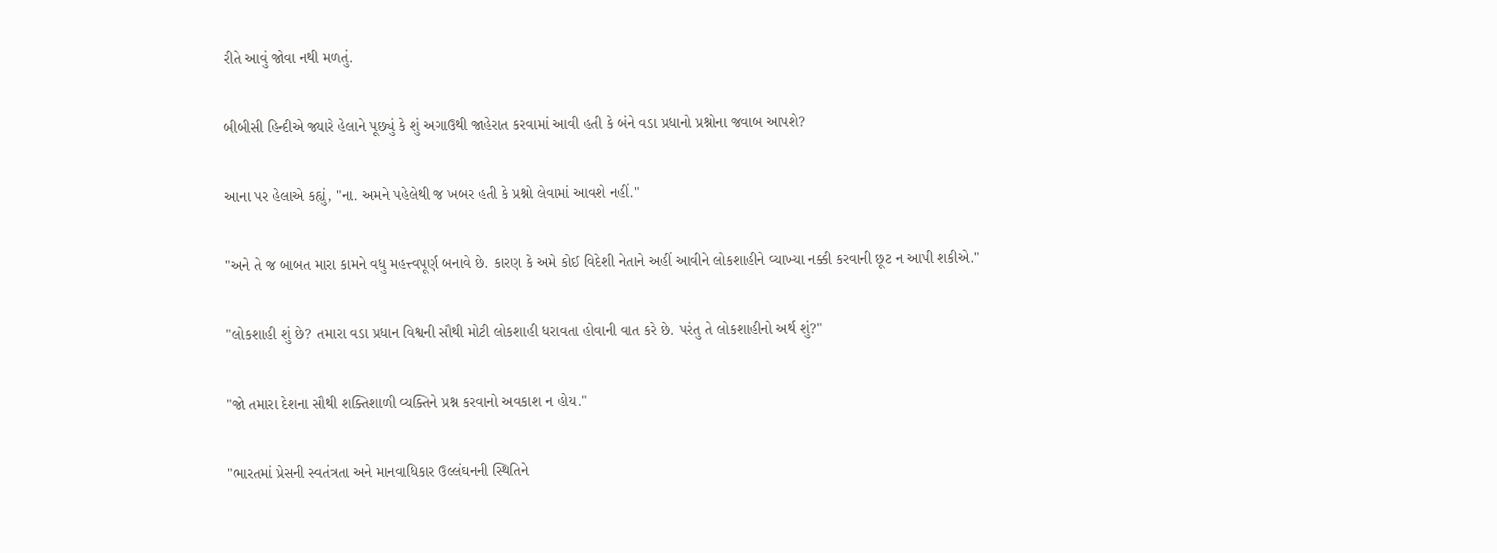રીતે આવું જોવા નથી મળતું.

બીબીસી હિન્દીએ જ્યારે હેલાને પૂછ્યું કે શું અગાઉથી જાહેરાત કરવામાં આવી હતી કે બંને વડા પ્રધાનો પ્રશ્નોના જવાબ આપશે?

આના પર હેલાએ કહ્યું, "ના. અમને પહેલેથી જ ખબર હતી કે પ્રશ્નો લેવામાં આવશે નહીં."

"અને તે જ બાબત મારા કામને વધુ મહત્ત્વપૂર્ણ બનાવે છે. કારણ કે અમે કોઈ વિદેશી નેતાને અહીં આવીને લોકશાહીને વ્યાખ્યા નક્કી કરવાની છૂટ ન આપી શકીએ."

"લોકશાહી શું છે? તમારા વડા પ્રધાન વિશ્વની સૌથી મોટી લોકશાહી ધરાવતા હોવાની વાત કરે છે. પરંતુ તે લોકશાહીનો અર્થ શું?"

"જો તમારા દેશના સૌથી શક્તિશાળી વ્યક્તિને પ્રશ્ન કરવાનો અવકાશ ન હોય."

"ભારતમાં પ્રેસની સ્વતંત્રતા અને માનવાધિકાર ઉલ્લંઘનની સ્થિતિને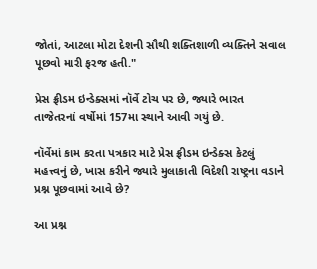જોતાં, આટલા મોટા દેશની સૌથી શક્તિશાળી વ્યક્તિને સવાલ પૂછવો મારી ફરજ હતી."

પ્રેસ ફ્રીડમ ઇન્ડેક્સમાં નૉર્વે ટોચ પર છે, જ્યારે ભારત તાજેતરનાં વર્ષોમાં 157મા સ્થાને આવી ગયું છે.

નૉર્વેમાં કામ કરતા પત્રકાર માટે પ્રેસ ફ્રીડમ ઇન્ડેક્સ કેટલું મહત્ત્વનું છે, ખાસ કરીને જ્યારે મુલાકાતી વિદેશી રાષ્ટ્રના વડાને પ્રશ્ન પૂછવામાં આવે છે?

આ પ્રશ્ન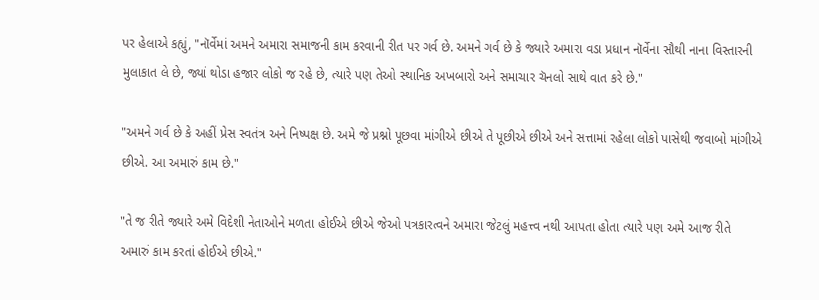પર હેલાએ કહ્યું, "નૉર્વેમાં અમને અમારા સમાજની કામ કરવાની રીત પર ગર્વ છે. અમને ગર્વ છે કે જ્યારે અમારા વડા પ્રધાન નૉર્વેના સૌથી નાના વિસ્તારની મુલાકાત લે છે, જ્યાં થોડા હજાર લોકો જ રહે છે, ત્યારે પણ તેઓ સ્થાનિક અખબારો અને સમાચાર ચૅનલો સાથે વાત કરે છે."

"અમને ગર્વ છે કે અહીં પ્રેસ સ્વતંત્ર અને નિષ્પક્ષ છે. અમે જે પ્રશ્નો પૂછવા માંગીએ છીએ તે પૂછીએ છીએ અને સત્તામાં રહેલા લોકો પાસેથી જવાબો માંગીએ છીએ. આ અમારું કામ છે."

"તે જ રીતે જ્યારે અમે વિદેશી નેતાઓને મળતા હોઈએ છીએ જેઓ પત્રકારત્વને અમારા જેટલું મહત્ત્વ નથી આપતા હોતા ત્યારે પણ અમે આજ રીતે અમારું કામ કરતાં હોઈએ છીએ."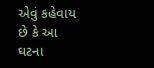એવું કહેવાય છે કે આ ઘટના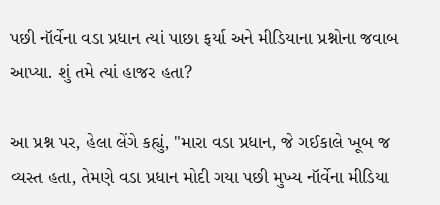પછી નૉર્વેના વડા પ્રધાન ત્યાં પાછા ફર્યા અને મીડિયાના પ્રશ્નોના જવાબ આપ્યા. શું તમે ત્યાં હાજર હતા?

આ પ્રશ્ન પર, હેલા લેંગે કહ્યું, "મારા વડા પ્રધાન, જે ગઈકાલે ખૂબ જ વ્યસ્ત હતા, તેમણે વડા પ્રધાન મોદી ગયા પછી મુખ્ય નૉર્વેના મીડિયા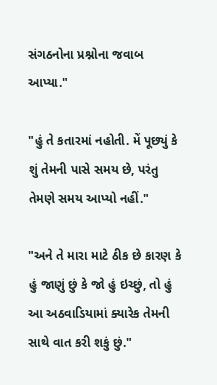સંગઠનોના પ્રશ્નોના જવાબ આપ્યા."

"હું તે કતારમાં નહોતી. મેં પૂછ્યું કે શું તેમની પાસે સમય છે, પરંતુ તેમણે સમય આપ્યો નહીં."

"અને તે મારા માટે ઠીક છે કારણ કે હું જાણું છું કે જો હું ઇચ્છું, તો હું આ અઠવાડિયામાં ક્યારેક તેમની સાથે વાત કરી શકું છું."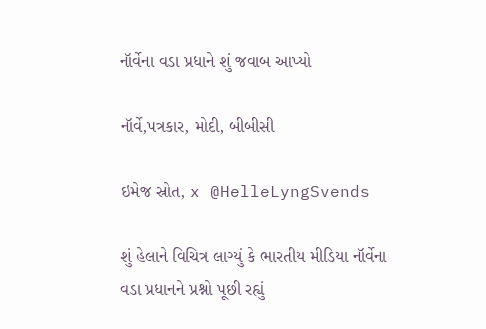નૉર્વેના વડા પ્રધાને શું જવાબ આપ્યો

નૉર્વે,પત્રકાર, મોદી, બીબીસી

ઇમેજ સ્રોત, x @HelleLyngSvends

શું હેલાને વિચિત્ર લાગ્યું કે ભારતીય મીડિયા નૉર્વેના વડા પ્રધાનને પ્રશ્નો પૂછી રહ્યું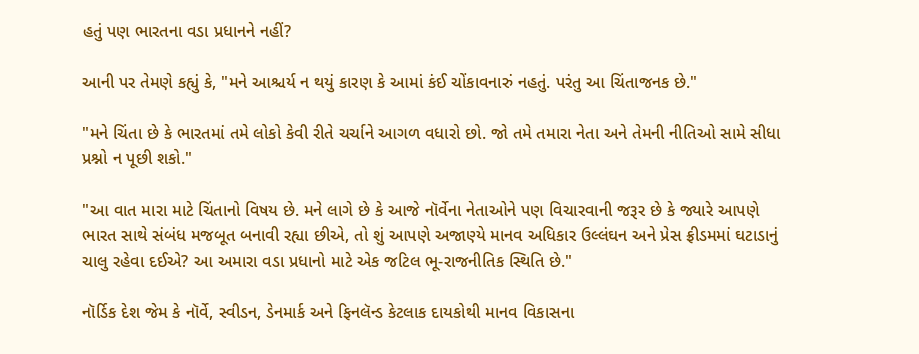હતું પણ ભારતના વડા પ્રધાનને નહીં?

આની પર તેમણે કહ્યું કે, "મને આશ્ચર્ય ન થયું કારણ કે આમાં કંઈ ચોંકાવનારું નહતું. પરંતુ આ ચિંતાજનક છે."

"મને ચિંતા છે કે ભારતમાં તમે લોકો કેવી રીતે ચર્ચાને આગળ વધારો છો. જો તમે તમારા નેતા અને તેમની નીતિઓ સામે સીધા પ્રશ્નો ન પૂછી શકો."

"આ વાત મારા માટે ચિંતાનો વિષય છે. મને લાગે છે કે આજે નૉર્વેના નેતાઓને પણ વિચારવાની જરૂર છે કે જ્યારે આપણે ભારત સાથે સંબંધ મજબૂત બનાવી રહ્યા છીએ, તો શું આપણે અજાણ્યે માનવ અધિકાર ઉલ્લંઘન અને પ્રેસ ફ્રીડમમાં ઘટાડાનું ચાલુ રહેવા દઈએ? આ અમારા વડા પ્રધાનો માટે એક જટિલ ભૂ-રાજનીતિક સ્થિતિ છે."

નૉર્ડિક દેશ જેમ કે નૉર્વે, સ્વીડન, ડેનમાર્ક અને ફિનલૅન્ડ કેટલાક દાયકોથી માનવ વિકાસના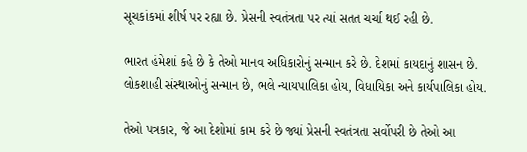સૂચકાંકમાં શીર્ષ પર રહ્યા છે. પ્રેસની સ્વતંત્રતા પર ત્યાં સતત ચર્ચા થઈ રહી છે.

ભારત હંમેશાં કહે છે કે તેઓ માનવ અધિકારોનું સન્માન કરે છે. દેશમાં કાયદાનું શાસન છે. લોકશાહી સંસ્થાઓનું સન્માન છે, ભલે ન્યાયપાલિકા હોય, વિધાયિકા અને કાર્યપાલિકા હોય.

તેઓ પત્રકાર, જે આ દેશોમાં કામ કરે છે જ્યાં પ્રેસની સ્વતંત્રતા સર્વોપરી છે તેઓ આ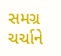સમગ્ર ચર્ચાને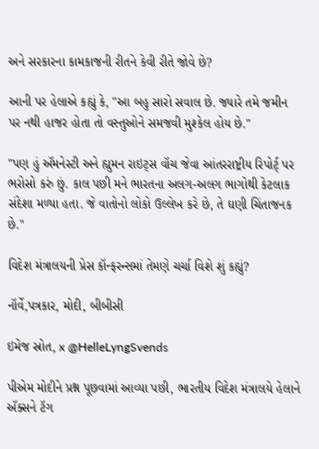અને સરકારના કામકાજની રીતને કેવી રીતે જોવે છે?

આની પર હેલાએ કહ્યું કે, "આ બહુ સારો સવાલ છે. જ્યારે તમે જમીન પર નથી હાજર હોતા તો વસ્તુઓને સમજવી મુશ્કેલ હોય છે."

"પણ હું ઍમનેસ્ટી અને હ્યુમન રાઇટ્સ વૉચ જેવા આંતરરાષ્ટ્રીય રિપોર્ટ્ પર ભરોસો કરું છું. કાલ પછી મને ભારતના અલગ-અલગ ભાગોથી કેટલાક સંદેશા મળ્યા હતા. જે વાતોનો લોકો ઉલ્લેખ કરે છે, તે ઘણી ચિંતાજનક છે."

વિદેશ મંત્રાલયની પ્રેસ કૉન્ફરન્સમાં તેમણે ચર્ચા વિશે શું કહ્યું?

નૉર્વે,પત્રકાર, મોદી, બીબીસી

ઇમેજ સ્રોત, x @HelleLyngSvends

પીએમ મોદીને પ્રશ્ન પૂછવામાં આવ્યા પછી, ભારતીય વિદેશ મંત્રાલયે હેલાને ઍક્સને ટૅગ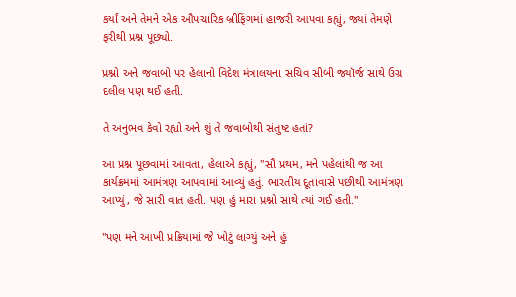કર્યાં અને તેમને એક ઔપચારિક બ્રીફિંગમાં હાજરી આપવા કહ્યું, જ્યાં તેમણે ફરીથી પ્રશ્ન પૂછ્યો.

પ્રશ્નો અને જવાબો પર હેલાનો વિદેશ મંત્રાલયના સચિવ સીબી જ્યૉર્જ સાથે ઉગ્ર દલીલ પણ થઈ હતી.

તે અનુભવ કેવો રહ્યો અને શું તે જવાબોથી સંતુષ્ટ હતાં?

આ પ્રશ્ન પૂછવામાં આવતા, હેલાએ કહ્યું, "સૌ પ્રથમ, મને પહેલાંથી જ આ કાર્યક્રમમાં આમંત્રણ આપવામાં આવ્યું હતું. ભારતીય દૂતાવાસે પછીથી આમંત્રણ આપ્યું, જે સારી વાત હતી. પણ હું મારા પ્રશ્નો સાથે ત્યાં ગઈ હતી."

"પણ મને આખી પ્રક્રિયામાં જે ખોટું લાગ્યું અને હું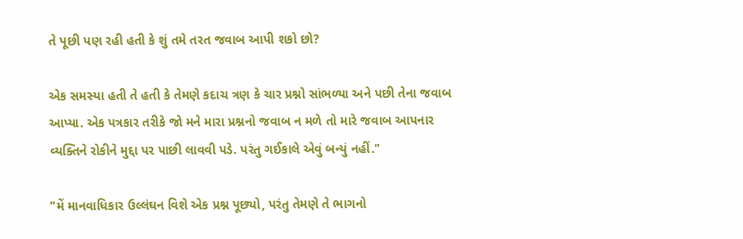તે પૂછી પણ રહી હતી કે શું તમે તરત જવાબ આપી શકો છો?

એક સમસ્યા હતી તે હતી કે તેમણે કદાચ ત્રણ કે ચાર પ્રશ્નો સાંભળ્યા અને પછી તેના જવાબ આપ્યા. એક પત્રકાર તરીકે જો મને મારા પ્રશ્નનો જવાબ ન મળે તો મારે જવાબ આપનાર વ્યક્તિને રોકીને મુદ્દા પર પાછી લાવવી પડે. પરંતુ ગઈકાલે એવું બન્યું નહીં."

"મેં માનવાધિકાર ઉલ્લંઘન વિશે એક પ્રશ્ન પૂછ્યો, પરંતુ તેમણે તે ભાગનો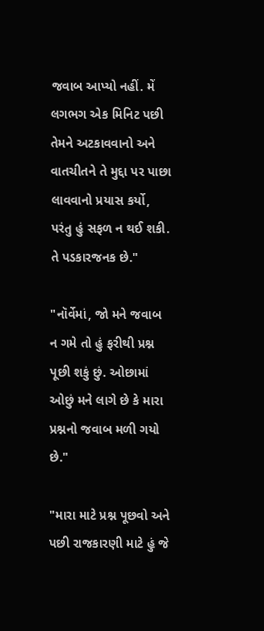જવાબ આપ્યો નહીં. મેં લગભગ એક મિનિટ પછી તેમને અટકાવવાનો અને વાતચીતને તે મુદ્દા પર પાછા લાવવાનો પ્રયાસ કર્યો, પરંતુ હું સફળ ન થઈ શકી. તે પડકારજનક છે."

"નૉર્વેમાં, જો મને જવાબ ન ગમે તો હું ફરીથી પ્રશ્ન પૂછી શકું છું. ઓછામાં ઓછું મને લાગે છે કે મારા પ્રશ્નનો જવાબ મળી ગયો છે."

"મારા માટે પ્રશ્ન પૂછવો અને પછી રાજકારણી માટે હું જે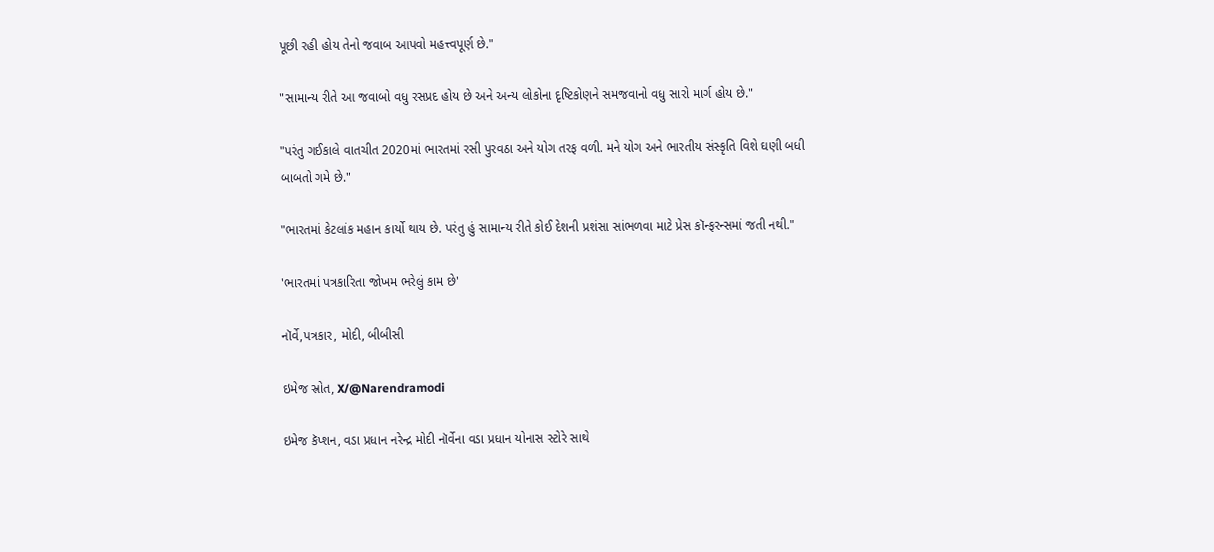પૂછી રહી હોય તેનો જવાબ આપવો મહત્ત્વપૂર્ણ છે."

"સામાન્ય રીતે આ જવાબો વધુ રસપ્રદ હોય છે અને અન્ય લોકોના દૃષ્ટિકોણને સમજવાનો વધુ સારો માર્ગ હોય છે."

"પરંતુ ગઈકાલે વાતચીત 2020માં ભારતમાં રસી પુરવઠા અને યોગ તરફ વળી. મને યોગ અને ભારતીય સંસ્કૃતિ વિશે ઘણી બધી બાબતો ગમે છે."

"ભારતમાં કેટલાંક મહાન કાર્યો થાય છે. પરંતુ હું સામાન્ય રીતે કોઈ દેશની પ્રશંસા સાંભળવા માટે પ્રેસ કૉન્ફરન્સમાં જતી નથી."

'ભારતમાં પત્રકારિતા જોખમ ભરેલું કામ છે'

નૉર્વે,પત્રકાર, મોદી, બીબીસી

ઇમેજ સ્રોત, X/@Narendramodi

ઇમેજ કૅપ્શન, વડા પ્રધાન નરેન્દ્ર મોદી નૉર્વેના વડા પ્રધાન યોનાસ સ્ટોરે સાથે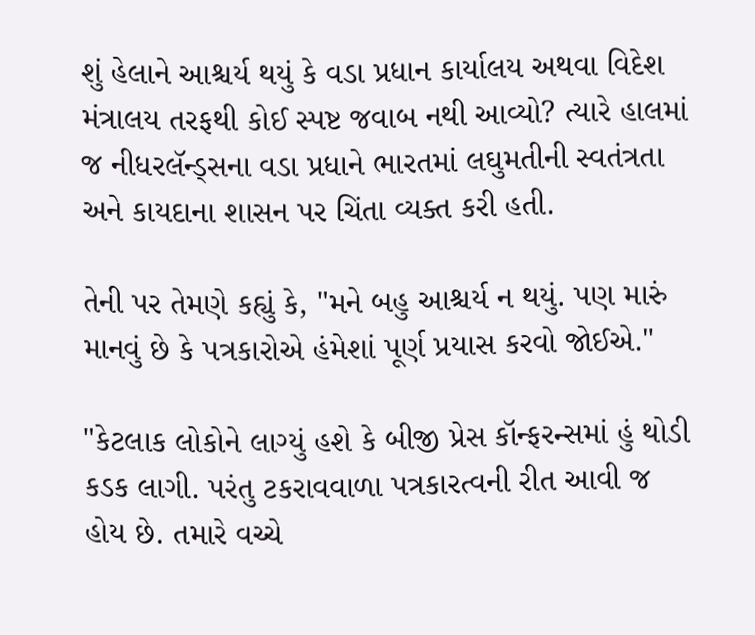શું હેલાને આશ્ચર્ય થયું કે વડા પ્રધાન કાર્યાલય અથવા વિદેશ મંત્રાલય તરફથી કોઈ સ્પષ્ટ જવાબ નથી આવ્યો? ત્યારે હાલમાં જ નીધરલૅન્ડ્સના વડા પ્રધાને ભારતમાં લઘુમતીની સ્વતંત્રતા અને કાયદાના શાસન પર ચિંતા વ્યક્ત કરી હતી.

તેની પર તેમણે કહ્યું કે, "મને બહુ આશ્ચર્ય ન થયું. પણ મારું માનવું છે કે પત્રકારોએ હંમેશાં પૂર્ણ પ્રયાસ કરવો જોઈએ."

"કેટલાક લોકોને લાગ્યું હશે કે બીજી પ્રેસ કૉન્ફરન્સમાં હું થોડી કડક લાગી. પરંતુ ટકરાવવાળા પત્રકારત્વની રીત આવી જ હોય છે. તમારે વચ્ચે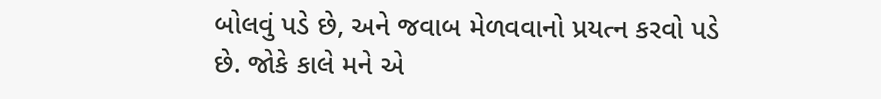બોલવું પડે છે, અને જવાબ મેળવવાનો પ્રયત્ન કરવો પડે છે. જોકે કાલે મને એ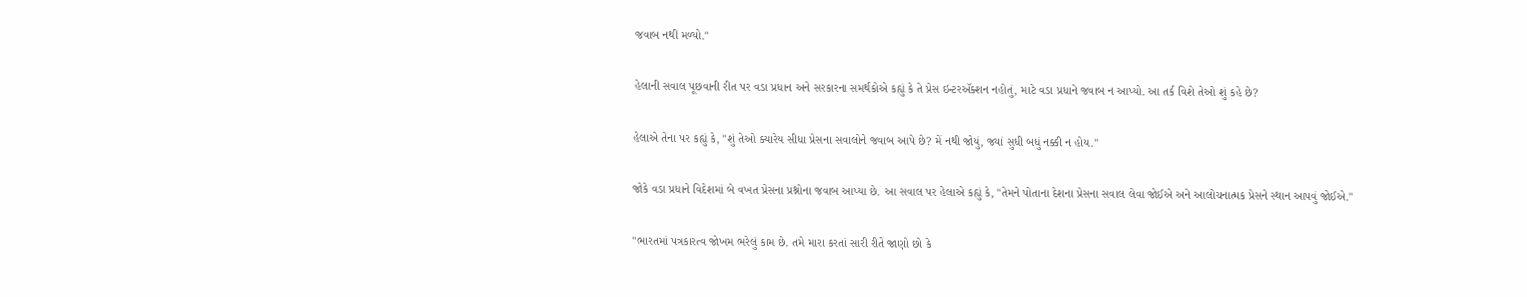જવાબ નથી મળ્યો."

હેલાની સવાલ પૂછવાની રીત પર વડા પ્રધાન અને સરકારના સમર્થકોએ કહ્યું કે તે પ્રેસ ઇન્ટરઍક્શન નહોતું, માટે વડા પ્રધાને જવાબ ન આપ્યો. આ તર્ક વિશે તેઓ શું કહે છે?

હેલાએ તેના પર કહ્યું કે, "શું તેઓ ક્યારેય સીધા પ્રેસના સવાલોને જવાબ આપે છે? મેં નથી જોયું, જ્યાં સુધી બધું નક્કી ન હોય."

જોકે વડા પ્રધાને વિદેશમાં બે વખત પ્રેસના પ્રશ્નોના જવાબ આપ્યા છે. આ સવાલ પર હેલાએ કહ્યું કે, "તેમને પોતાના દેશના પ્રેસના સવાલ લેવા જોઈએ અને આલોચનાત્મક પ્રેસને સ્થાન આપવું જોઈએ."

"ભારતમાં પત્રકારત્વ જોખમ ભરેલું કામ છે. તમે મારા કરતાં સારી રીતે જાણો છો કે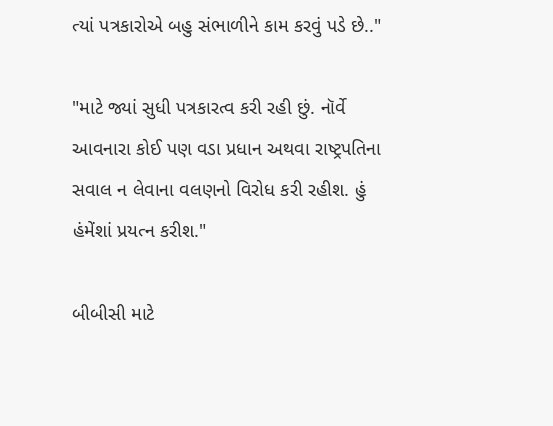ત્યાં પત્રકારોએ બહુ સંભાળીને કામ કરવું પડે છે.."

"માટે જ્યાં સુધી પત્રકારત્વ કરી રહી છું. નૉર્વે આવનારા કોઈ પણ વડા પ્રધાન અથવા રાષ્ટ્રપતિના સવાલ ન લેવાના વલણનો વિરોધ કરી રહીશ. હું હંમેંશાં પ્રયત્ન કરીશ."

બીબીસી માટે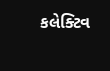કલેક્ટિવ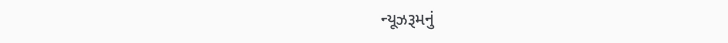ન્યૂઝરૂમનું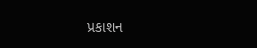પ્રકાશન